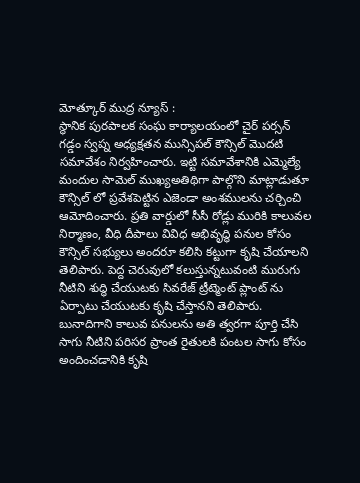మోత్కూర్ ముద్ర న్యూస్ :
స్థానిక పురపాలక సంఘ కార్యాలయంలో చైర్ పర్సన్ గడ్డం స్వప్న అధ్యక్షతన మున్సిపల్ కౌన్సిల్ మొదటి సమావేశం నిర్వహించారు. ఇట్టి సమావేశానికి ఎమ్మెల్యే మందుల సామెల్ ముఖ్యఅతిథిగా పాల్గొని మాట్లాడుతూ కౌన్సిల్ లో ప్రవేశపెట్టిన ఎజెండా అంశములను చర్చించి ఆమోదించారు. ప్రతి వార్డులో సీసీ రోడ్లు మురికి కాలువల నిర్మాణం, వీధి దీపాలు వివిధ అభివృద్ధి పనుల కోసం కౌన్సిల్ సభ్యులు అందరూ కలిసి కట్టుగా కృషి చేయాలని తెలిపారు. పెద్ద చెరువులో కలుస్తున్నటువంటి మురుగు నీటిని శుద్ధి చేయుటకు సివరేజ్ ట్రీట్మెంట్ ప్లాంట్ ను ఏర్పాటు చేయుటకు కృషి చేస్తానని తెలిపారు. బునాదిగాని కాలువ పనులను అతి త్వరగా పూర్తి చేసి సాగు నీటిని పరిసర ప్రాంత రైతులకి పంటల సాగు కోసం అందించడానికి కృషి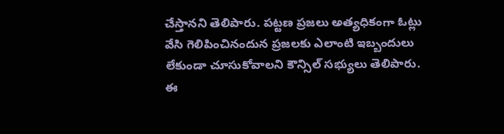చేస్తానని తెలిపారు. పట్టణ ప్రజలు అత్యధికంగా ఓట్లు వేసి గెలిపించినందున ప్రజలకు ఎలాంటి ఇబ్బందులు లేకుండా చూసుకోవాలని కౌన్సిల్ సభ్యులు తెలిపారు. ఈ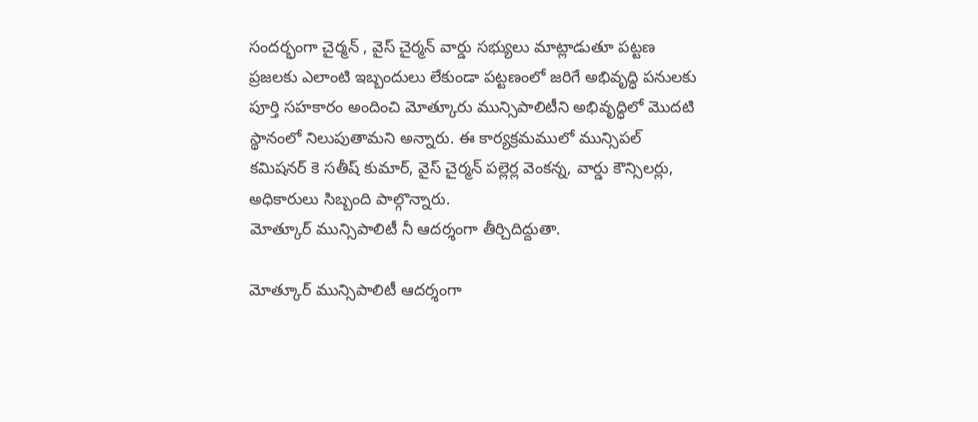సందర్భంగా చైర్మన్ , వైస్ చైర్మన్ వార్డు సభ్యులు మాట్లాడుతూ పట్టణ ప్రజలకు ఎలాంటి ఇబ్బందులు లేకుండా పట్టణంలో జరిగే అభివృద్ధి పనులకు పూర్తి సహకారం అందించి మోత్కూరు మున్సిపాలిటీని అభివృద్ధిలో మొదటి స్థానంలో నిలుపుతామని అన్నారు. ఈ కార్యక్రమములో మున్సిపల్ కమిషనర్ కె సతీష్ కుమార్, వైస్ చైర్మన్ పల్లెర్ల వెంకన్న, వార్డు కౌన్సిలర్లు, అధికారులు సిబ్బంది పాల్గొన్నారు.
మోత్కూర్ మున్సిపాలిటీ నీ ఆదర్శంగా తీర్చిదిద్దుతా.

మోత్కూర్ మున్సిపాలిటీ ఆదర్శంగా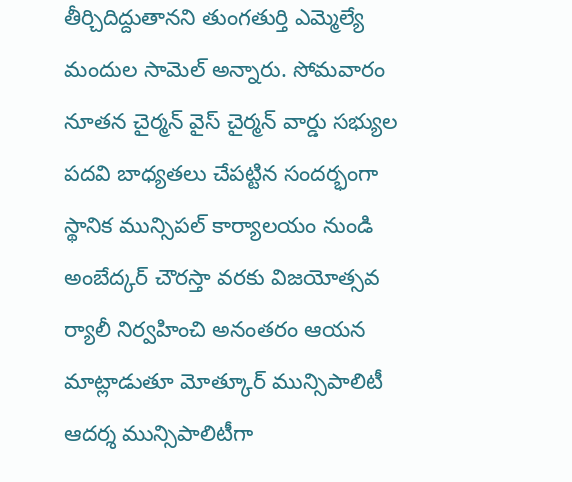తీర్చిదిద్దుతానని తుంగతుర్తి ఎమ్మెల్యే మందుల సామెల్ అన్నారు. సోమవారం నూతన చైర్మన్ వైస్ చైర్మన్ వార్డు సభ్యుల పదవి బాధ్యతలు చేపట్టిన సందర్భంగా స్థానిక మున్సిపల్ కార్యాలయం నుండి అంబేద్కర్ చౌరస్తా వరకు విజయోత్సవ ర్యాలీ నిర్వహించి అనంతరం ఆయన మాట్లాడుతూ మోత్కూర్ మున్సిపాలిటీ ఆదర్శ మున్సిపాలిటీగా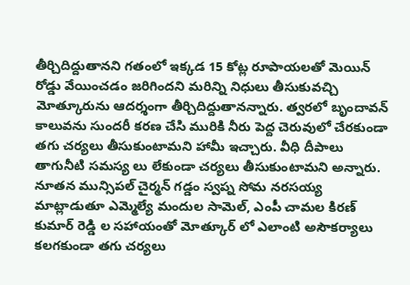తీర్చిదిద్దుతానని గతంలో ఇక్కడ 15 కోట్ల రూపాయలతో మెయిన్ రోడ్డు వేయించడం జరిగిందని మరిన్ని నిధులు తీసుకువచ్చి మోత్కూరును ఆదర్శంగా తీర్చిదిద్దుతానన్నారు. త్వరలో బృందావన్ కాలువను సుందరీ కరణ చేసి మురికి నీరు పెద్ద చెరువులో చేరకుండా తగు చర్యలు తీసుకుంటామని హామీ ఇచ్చారు. వీధి దీపాలు తాగునీటి సమస్య లు లేకుండా చర్యలు తీసుకుంటామని అన్నారు. నూతన మున్సిపల్ చైర్మన్ గడ్డం స్వప్న సోమ నరసయ్య మాట్లాడుతూ ఎమ్మెల్యే మందుల సామెల్, ఎంపీ చామల కిరణ్ కుమార్ రెడ్డి ల సహాయంతో మోత్కూర్ లో ఎలాంటి అసౌకర్యాలు కలగకుండా తగు చర్యలు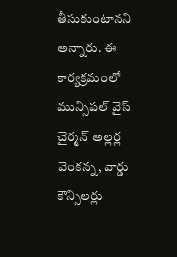తీసుకుంటానని అన్నారు. ఈ కార్యక్రమంలో మున్సిపల్ వైస్ చైర్మన్ అల్లర్ల వెంకన్న, వార్డు కౌన్సిలర్లు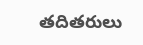తదితరులు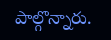పాల్గొన్నారు.